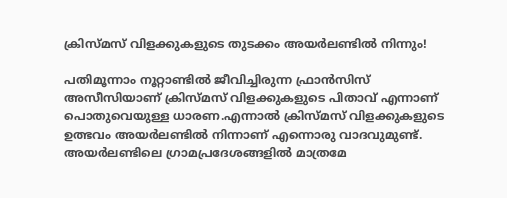ക്രിസ്മസ് വിളക്കുകളുടെ തുടക്കം അയര്‍ലണ്ടില്‍ നിന്നും!

പതിമൂന്നാം നൂറ്റാണ്ടില്‍ ജീവിച്ചിരുന്ന ഫ്രാന്‍സിസ് അസീസിയാണ് ക്രിസ്മസ് വിളക്കുകളുടെ പിതാവ് എന്നാണ് പൊതുവെയുള്ള ധാരണ.എന്നാല്‍ ക്രിസ്മസ് വിളക്കുകളുടെ ഉത്ഭവം അയര്‍ലണ്ടില്‍ നിന്നാണ് എന്നൊരു വാദവുമുണ്ട്.
അയര്‍ലണ്ടിലെ ഗ്രാമപ്രദേശങ്ങളില്‍ മാത്രമേ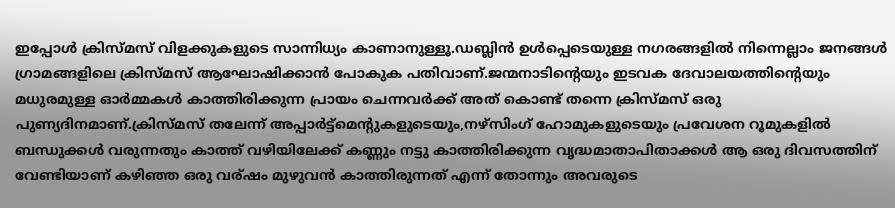ഇപ്പോള്‍ ക്രിസ്മസ് വിളക്കുകളുടെ സാന്നിധ്യം കാണാനുള്ളൂ.ഡബ്ലിന്‍ ഉള്‍പ്പെടെയുള്ള നഗരങ്ങളില്‍ നിന്നെല്ലാം ജനങ്ങള്‍ ഗ്രാമങ്ങളിലെ ക്രിസ്മസ് ആഘോഷിക്കാന്‍ പോകുക പതിവാണ്.ജന്മനാടിന്റെയും ഇടവക ദേവാലയത്തിന്റെയും മധുരമുള്ള ഓര്‍മ്മകള്‍ കാത്തിരിക്കുന്ന പ്രായം ചെന്നവര്‍ക്ക് അത് കൊണ്ട് തന്നെ ക്രിസ്മസ് ഒരു പുണ്യദിനമാണ്.ക്രിസ്മസ് തലേന്ന് അപ്പാര്‍ട്ട്‌മെന്റുകളുടെയും,നഴ്സിംഗ് ഹോമുകളുടെയും പ്രവേശന റൂമുകളില്‍ ബന്ധുക്കള്‍ വരുന്നതും കാത്ത് വഴിയിലേക്ക് കണ്ണും നട്ടു കാത്തിരിക്കുന്ന വൃദ്ധമാതാപിതാക്കള്‍ ആ ഒരു ദിവസത്തിന് വേണ്ടിയാണ് കഴിഞ്ഞ ഒരു വര്ഷം മുഴുവന്‍ കാത്തിരുന്നത് എന്ന് തോന്നും അവരുടെ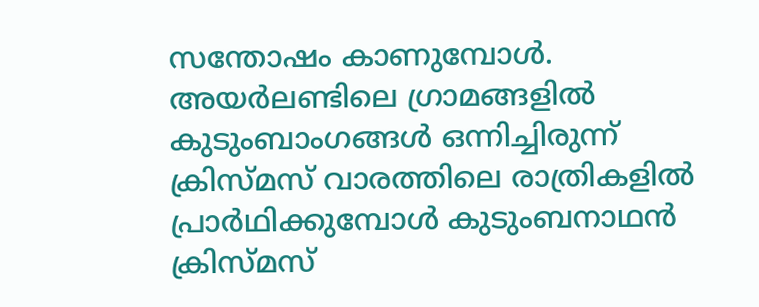സന്തോഷം കാണുമ്പോള്‍.
അയര്‍ലണ്ടിലെ ഗ്രാമങ്ങളില്‍ കുടുംബാംഗങ്ങള്‍ ഒന്നിച്ചിരുന്ന് ക്രിസ്മസ് വാരത്തിലെ രാത്രികളില്‍ പ്രാര്‍ഥിക്കുമ്പോള്‍ കുടുംബനാഥന്‍ ക്രിസ്മസ്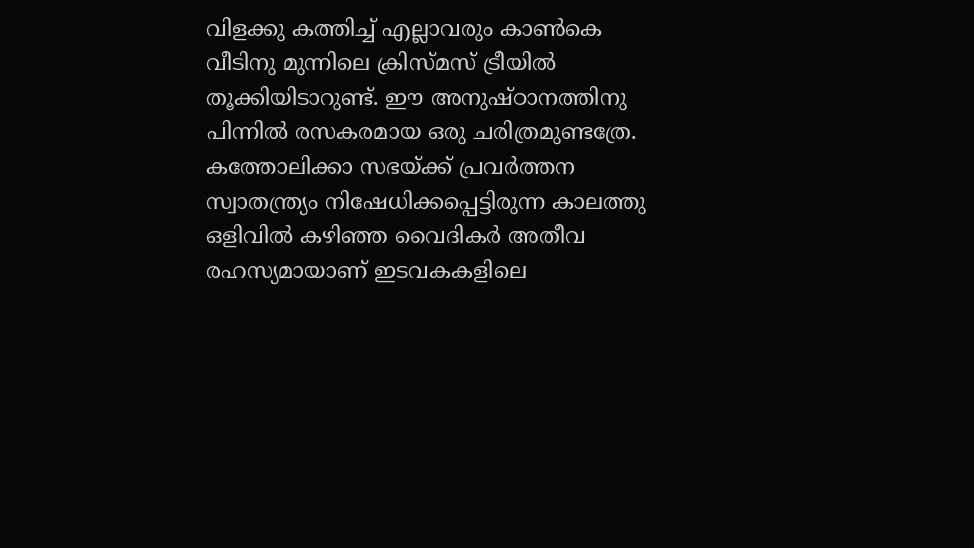വിളക്കു കത്തിച്ച് എല്ലാവരും കാണ്‍കെ വീടിനു മുന്നിലെ ക്രിസ്മസ് ട്രീയില്‍ തൂക്കിയിടാറുണ്ട്. ഈ അനുഷ്ഠാനത്തിനു പിന്നില്‍ രസകരമായ ഒരു ചരിത്രമുണ്ടത്രേ. കത്തോലിക്കാ സഭയ്ക്ക് പ്രവര്‍ത്തന സ്വാതന്ത്ര്യം നിഷേധിക്കപ്പെട്ടിരുന്ന കാലത്തു ഒളിവില്‍ കഴിഞ്ഞ വൈദികര്‍ അതീവ രഹസ്യമായാണ് ഇടവകകളിലെ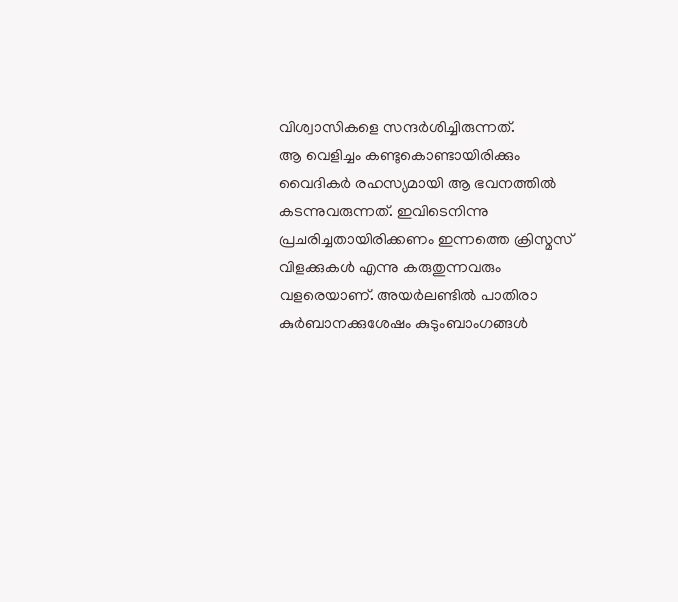വിശ്വാസികളെ സന്ദര്‍ശിച്ചിരുന്നത്.
ആ വെളിച്ചം കണ്ടുകൊണ്ടായിരിക്കും വൈദികര്‍ രഹസ്യമായി ആ ഭവനത്തില്‍ കടന്നുവരുന്നത്. ഇവിടെനിന്നു പ്രചരിച്ചതായിരിക്കണം ഇന്നത്തെ ക്രിസ്മസ് വിളക്കുകള്‍ എന്നു കരുതുന്നവരും വളരെയാണ്. അയര്‍ലണ്ടില്‍ പാതിരാ കുര്‍ബാനക്കുശേഷം കുടുംബാംഗങ്ങള്‍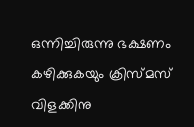ഒന്നിച്ചിരുന്നു ഭക്ഷണം കഴിക്കുകയും ക്രിസ്മസ് വിളക്കിനു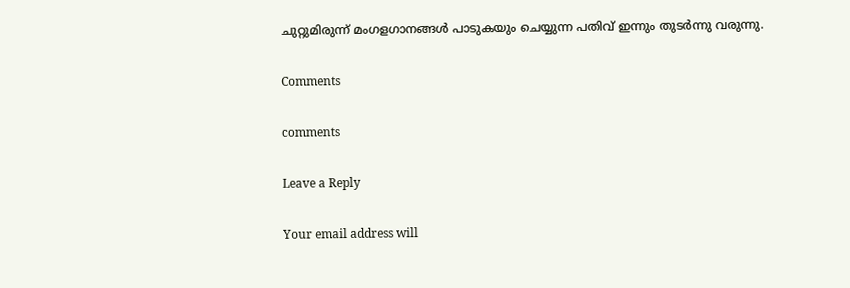ചുറ്റുമിരുന്ന് മംഗളഗാനങ്ങള്‍ പാടുകയും ചെയ്യുന്ന പതിവ് ഇന്നും തുടര്‍ന്നു വരുന്നു.

Comments

comments

Leave a Reply

Your email address will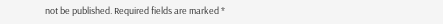not be published. Required fields are marked *